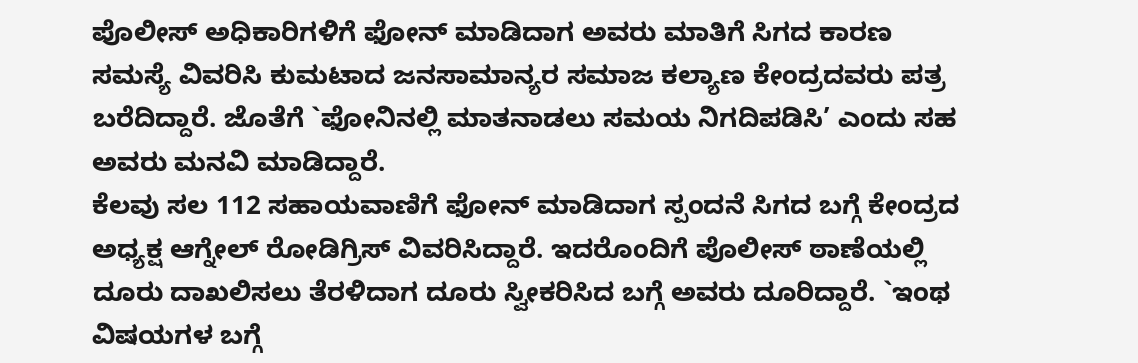ಪೊಲೀಸ್ ಅಧಿಕಾರಿಗಳಿಗೆ ಫೋನ್ ಮಾಡಿದಾಗ ಅವರು ಮಾತಿಗೆ ಸಿಗದ ಕಾರಣ ಸಮಸ್ಯೆ ವಿವರಿಸಿ ಕುಮಟಾದ ಜನಸಾಮಾನ್ಯರ ಸಮಾಜ ಕಲ್ಯಾಣ ಕೇಂದ್ರದವರು ಪತ್ರ ಬರೆದಿದ್ದಾರೆ. ಜೊತೆಗೆ `ಫೋನಿನಲ್ಲಿ ಮಾತನಾಡಲು ಸಮಯ ನಿಗದಿಪಡಿಸಿ’ ಎಂದು ಸಹ ಅವರು ಮನವಿ ಮಾಡಿದ್ದಾರೆ.
ಕೆಲವು ಸಲ 112 ಸಹಾಯವಾಣಿಗೆ ಫೋನ್ ಮಾಡಿದಾಗ ಸ್ಪಂದನೆ ಸಿಗದ ಬಗ್ಗೆ ಕೇಂದ್ರದ ಅಧ್ಯಕ್ಷ ಆಗ್ನೇಲ್ ರೋಡಿಗ್ರಿಸ್ ವಿವರಿಸಿದ್ದಾರೆ. ಇದರೊಂದಿಗೆ ಪೊಲೀಸ್ ಠಾಣೆಯಲ್ಲಿ ದೂರು ದಾಖಲಿಸಲು ತೆರಳಿದಾಗ ದೂರು ಸ್ವೀಕರಿಸಿದ ಬಗ್ಗೆ ಅವರು ದೂರಿದ್ದಾರೆ. `ಇಂಥ ವಿಷಯಗಳ ಬಗ್ಗೆ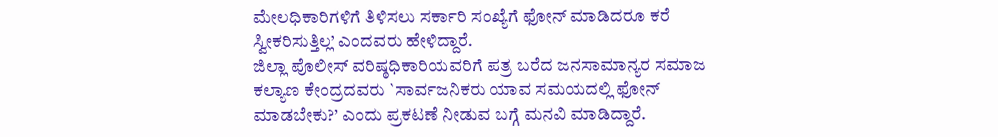ಮೇಲಧಿಕಾರಿಗಳಿಗೆ ತಿಳಿಸಲು ಸರ್ಕಾರಿ ಸಂಖ್ಯೆಗೆ ಫೋನ್ ಮಾಡಿದರೂ ಕರೆ ಸ್ವೀಕರಿಸುತ್ತಿಲ್ಲ’ ಎಂದವರು ಹೇಳಿದ್ದಾರೆ.
ಜಿಲ್ಲಾ ಪೊಲೀಸ್ ವರಿಷ್ಠಧಿಕಾರಿಯವರಿಗೆ ಪತ್ರ ಬರೆದ ಜನಸಾಮಾನ್ಯರ ಸಮಾಜ ಕಲ್ಯಾಣ ಕೇಂದ್ರದವರು `ಸಾರ್ವಜನಿಕರು ಯಾವ ಸಮಯದಲ್ಲಿ ಫೋನ್ ಮಾಡಬೇಕು?’ ಎಂದು ಪ್ರಕಟಣೆ ನೀಡುವ ಬಗ್ಗೆ ಮನವಿ ಮಾಡಿದ್ದಾರೆ.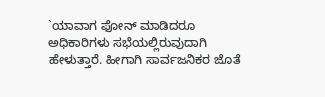`ಯಾವಾಗ ಫೋನ್ ಮಾಡಿದರೂ ಅಧಿಕಾರಿಗಳು ಸಭೆಯಲ್ಲಿರುವುದಾಗಿ ಹೇಳುತ್ತಾರೆ. ಹೀಗಾಗಿ ಸಾರ್ವಜನಿಕರ ಜೊತೆ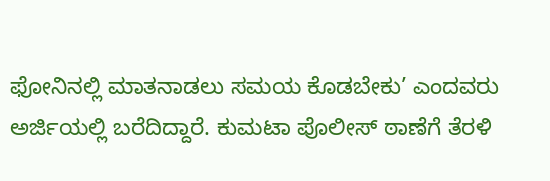ಫೋನಿನಲ್ಲಿ ಮಾತನಾಡಲು ಸಮಯ ಕೊಡಬೇಕು’ ಎಂದವರು ಅರ್ಜಿಯಲ್ಲಿ ಬರೆದಿದ್ದಾರೆ. ಕುಮಟಾ ಪೊಲೀಸ್ ಠಾಣೆಗೆ ತೆರಳಿ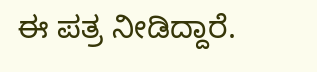ಈ ಪತ್ರ ನೀಡಿದ್ದಾರೆ.